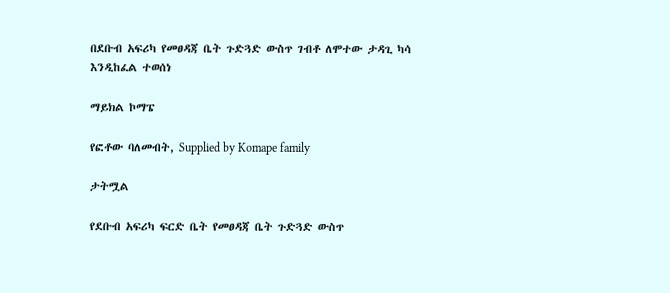በደቡብ አፍሪካ የመፀዳጃ ቤት ጉድጓድ ውስጥ ገብቶ ለሞተው ታዳጊ ካሳ እንዲከፈል ተወሰነ

ማይክል ኮማፔ

የፎቶው ባለመብት, Supplied by Komape family

ታትሟል

የደቡብ አፍሪካ ፍርድ ቤት የመፀዳጃ ቤት ጉድጓድ ውስጥ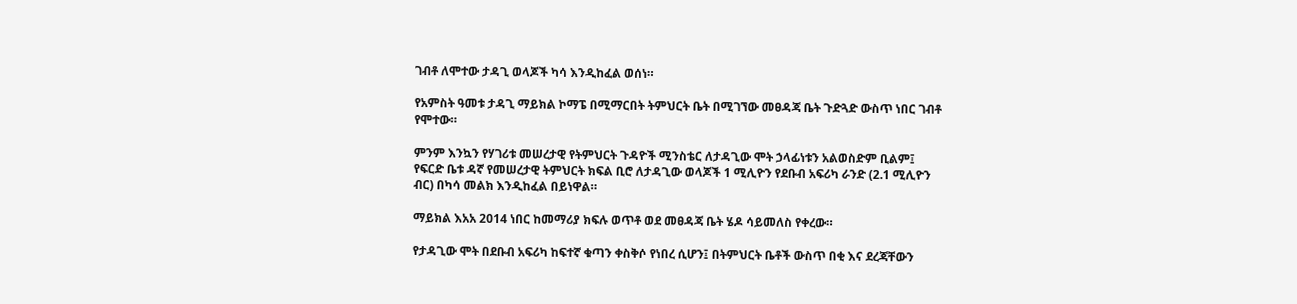ገብቶ ለሞተው ታዳጊ ወላጆች ካሳ እንዲከፈል ወሰነ።

የአምስት ዓመቱ ታዳጊ ማይክል ኮማፔ በሚማርበት ትምህርት ቤት በሚገኘው መፀዳጃ ቤት ጉድጓድ ውስጥ ነበር ገብቶ የሞተው።

ምንም እንኳን የሃገሪቱ መሠረታዊ የትምህርት ጉዳዮች ሚንስቴር ለታዳጊው ሞት ኃላፊነቱን አልወስድም ቢልም፤ የፍርድ ቤቱ ዳኛ የመሠረታዊ ትምህርት ክፍል ቢሮ ለታዳጊው ወላጆች 1 ሚሊዮን የደቡብ አፍሪካ ራንድ (2.1 ሚሊዮን ብር) በካሳ መልክ እንዲከፈል በይነዋል።

ማይክል እአአ 2014 ነበር ከመማሪያ ክፍሉ ወጥቶ ወደ መፀዳጃ ቤት ሄዶ ሳይመለስ የቀረው።

የታዳጊው ሞት በደቡብ አፍሪካ ከፍተኛ ቁጣን ቀስቅሶ የነበረ ሲሆን፤ በትምህርት ቤቶች ውስጥ በቂ እና ደረጃቸውን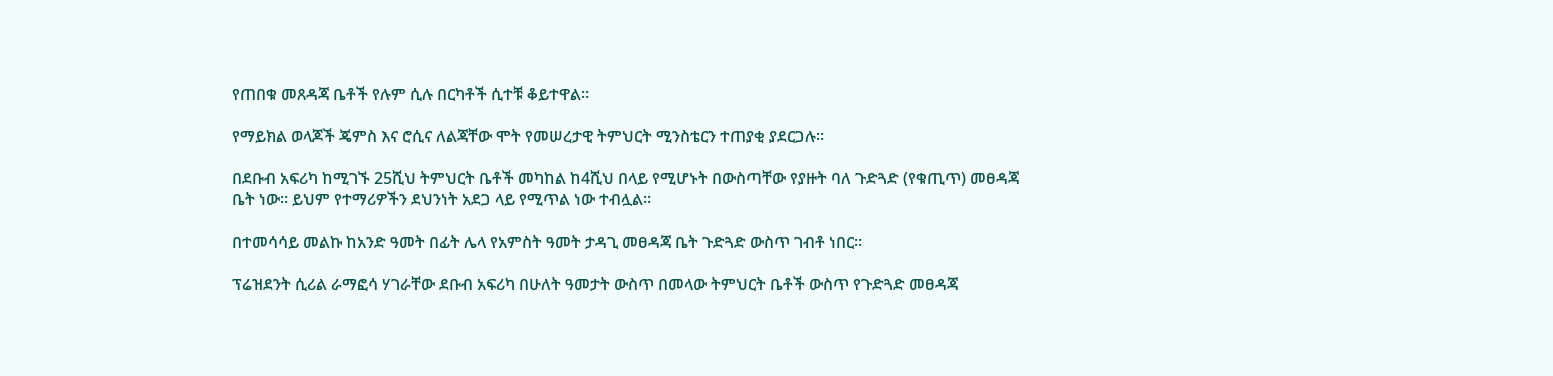የጠበቁ መጸዳጃ ቤቶች የሉም ሲሉ በርካቶች ሲተቹ ቆይተዋል።

የማይክል ወላጆች ጄምስ እና ሮሲና ለልጃቸው ሞት የመሠረታዊ ትምህርት ሚንስቴርን ተጠያቂ ያደርጋሉ።

በደቡብ አፍሪካ ከሚገኙ 25ሺህ ትምህርት ቤቶች መካከል ከ4ሺህ በላይ የሚሆኑት በውስጣቸው የያዙት ባለ ጉድጓድ (የቁጢጥ) መፀዳጃ ቤት ነው። ይህም የተማሪዎችን ደህንነት አደጋ ላይ የሚጥል ነው ተብሏል።

በተመሳሳይ መልኩ ከአንድ ዓመት በፊት ሌላ የአምስት ዓመት ታዳጊ መፀዳጃ ቤት ጉድጓድ ውስጥ ገብቶ ነበር።

ፕሬዝደንት ሲሪል ራማፎሳ ሃገራቸው ደቡብ አፍሪካ በሁለት ዓመታት ውስጥ በመላው ትምህርት ቤቶች ውስጥ የጉድጓድ መፀዳጃ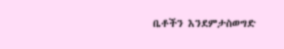ቤቶችን እንደምታስወግድ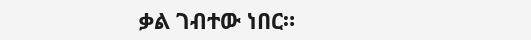ቃል ገብተው ነበር።